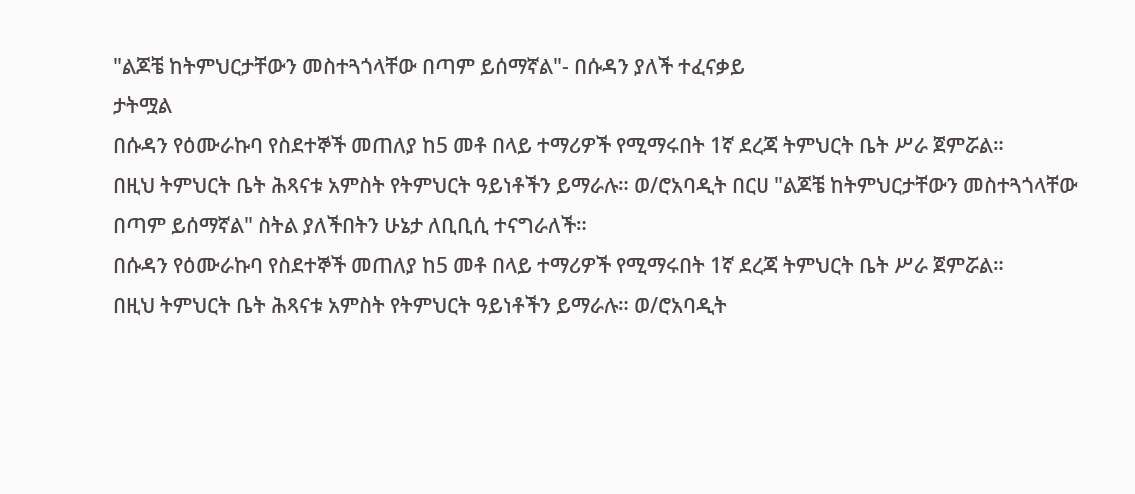"ልጆቼ ከትምህርታቸውን መስተጓጎላቸው በጣም ይሰማኛል"- በሱዳን ያለች ተፈናቃይ
ታትሟል
በሱዳን የዕሙራኩባ የስደተኞች መጠለያ ከ5 መቶ በላይ ተማሪዎች የሚማሩበት 1ኛ ደረጃ ትምህርት ቤት ሥራ ጀምሯል።
በዚህ ትምህርት ቤት ሕጻናቱ አምስት የትምህርት ዓይነቶችን ይማራሉ። ወ/ሮአባዲት በርሀ "ልጆቼ ከትምህርታቸውን መስተጓጎላቸው በጣም ይሰማኛል" ስትል ያለችበትን ሁኔታ ለቢቢሲ ተናግራለች።
በሱዳን የዕሙራኩባ የስደተኞች መጠለያ ከ5 መቶ በላይ ተማሪዎች የሚማሩበት 1ኛ ደረጃ ትምህርት ቤት ሥራ ጀምሯል።
በዚህ ትምህርት ቤት ሕጻናቱ አምስት የትምህርት ዓይነቶችን ይማራሉ። ወ/ሮአባዲት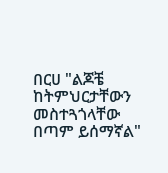በርሀ "ልጆቼ ከትምህርታቸውን መስተጓጎላቸው በጣም ይሰማኛል"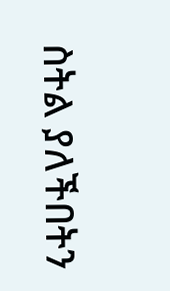ስትል ያለችበትን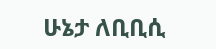ሁኔታ ለቢቢሲ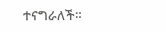ተናግራለች።